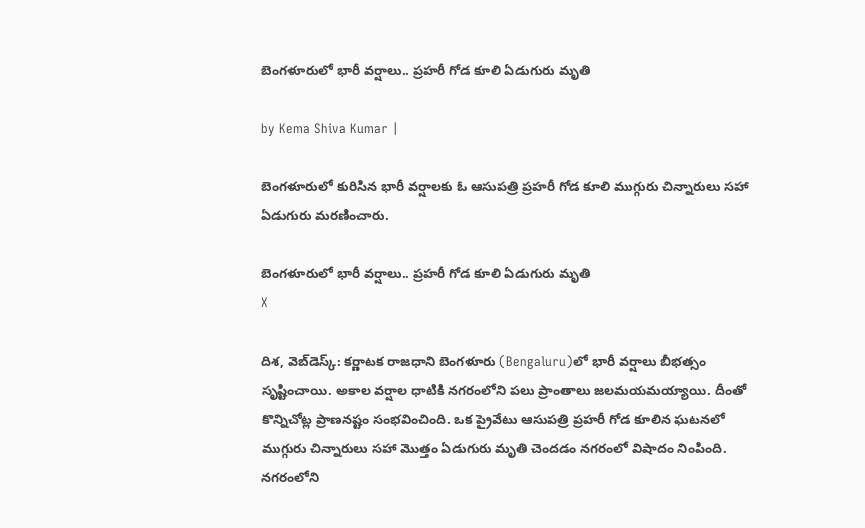బెంగళూరులో భారీ వర్షాలు.. ప్రహరీ గోడ కూలి ఏడుగురు మృతి

by Kema Shiva Kumar |

బెంగళూరులో కురిసిన భారీ వర్షాలకు ఓ ఆసుపత్రి ప్రహరీ గోడ కూలి ముగ్గురు చిన్నారులు సహా ఏడుగురు మరణించారు.

బెంగళూరులో భారీ వర్షాలు.. ప్రహరీ గోడ కూలి ఏడుగురు మృతి
X

దిశ, వెబ్‌డెస్క్: కర్ణాటక రాజధాని బెంగళూరు (Bengaluru)లో భారీ వర్షాలు బీభత్సం సృష్టించాయి. అకాల వర్షాల ధాటికి నగరంలోని పలు ప్రాంతాలు జలమయమయ్యాయి. దీంతో కొన్నిచోట్ల ప్రాణనష్టం సంభవించింది. ఒక ప్రైవేటు ఆసుపత్రి ప్రహరీ గోడ కూలిన ఘటనలో ముగ్గురు చిన్నారులు సహా మొత్తం ఏడుగురు మృతి చెందడం నగరంలో విషాదం నింపింది. నగరంలోని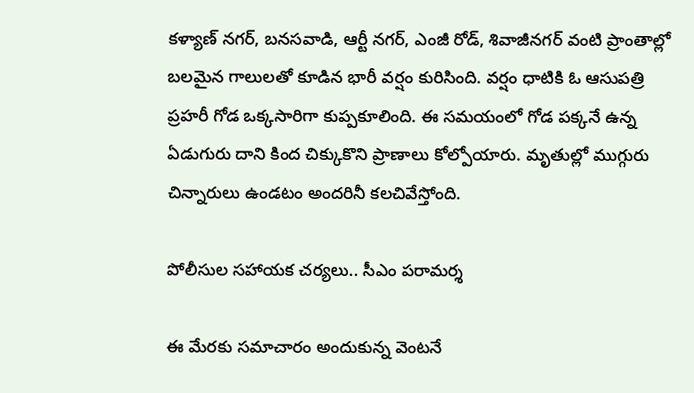కళ్యాణ్ నగర్, బనసవాడి, ఆర్టీ నగర్, ఎంజీ రోడ్, శివాజీనగర్ వంటి ప్రాంతాల్లో బలమైన గాలులతో కూడిన భారీ వర్షం కురిసింది. వర్షం ధాటికి ఓ ఆసుపత్రి ప్రహరీ గోడ ఒక్కసారిగా కుప్పకూలింది. ఈ సమయంలో గోడ పక్కనే ఉన్న ఏడుగురు దాని కింద చిక్కుకొని ప్రాణాలు కోల్పోయారు. మృతుల్లో ముగ్గురు చిన్నారులు ఉండటం అందరినీ కలచివేస్తోంది.

పోలీసుల సహాయక చర్యలు.. సీఎం పరామర్శ

ఈ మేరకు సమాచారం అందుకున్న వెంటనే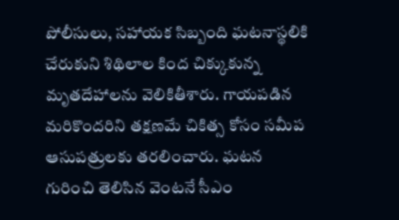పోలీసులు, సహాయక సిబ్బంది ఘటనాస్థలికి చేరుకుని శిథిలాల కింద చిక్కుకున్న మృతదేహాలను వెలికితీశారు. గాయపడిన మరికొందరిని తక్షణమే చికిత్స కోసం సమీప ఆసుపత్రులకు తరలించారు. ఘటన గురించి తెలిసిన వెంటనే సీఎం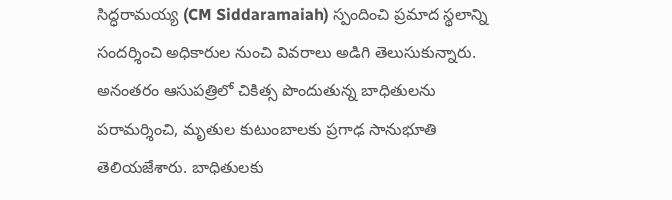సిద్ధరామయ్య (CM Siddaramaiah) స్పందించి ప్రమాద స్థలాన్ని సందర్శించి అధికారుల నుంచి వివరాలు అడిగి తెలుసుకున్నారు. అనంతరం ఆసుపత్రిలో చికిత్స పొందుతున్న బాధితులను పరామర్శించి, మృతుల కుటుంబాలకు ప్రగాఢ సానుభూతి తెలియజేశారు. బాధితులకు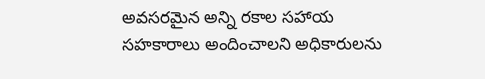అవసరమైన అన్ని రకాల సహాయ సహకారాలు అందించాలని అధికారులను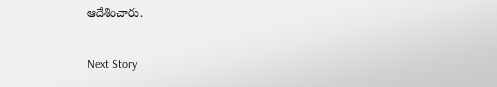ఆదేశించారు.

Next Story